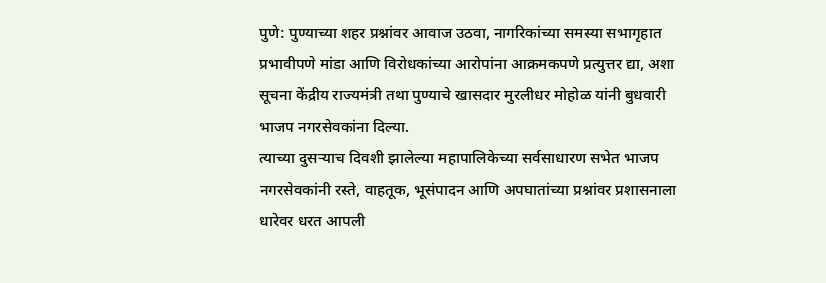पुणे: पुण्याच्या शहर प्रश्नांवर आवाज उठवा, नागरिकांच्या समस्या सभागृहात प्रभावीपणे मांडा आणि विरोधकांच्या आरोपांना आक्रमकपणे प्रत्युत्तर द्या, अशा सूचना केंद्रीय राज्यमंत्री तथा पुण्याचे खासदार मुरलीधर मोहोळ यांनी बुधवारी भाजप नगरसेवकांना दिल्या.
त्याच्या दुसऱ्याच दिवशी झालेल्या महापालिकेच्या सर्वसाधारण सभेत भाजप नगरसेवकांनी रस्ते, वाहतूक, भूसंपादन आणि अपघातांच्या प्रश्नांवर प्रशासनाला धारेवर धरत आपली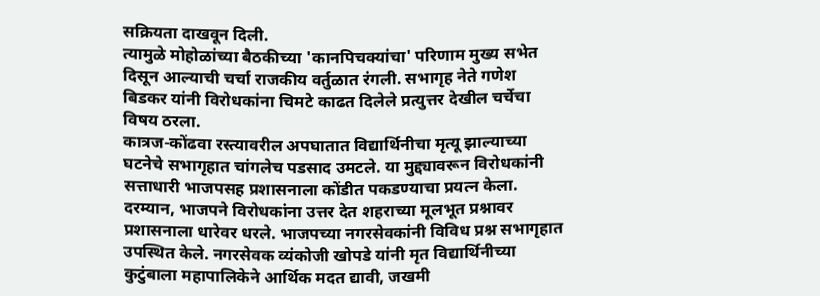सक्रियता दाखवून दिली.
त्यामुळे मोहोळांच्या बैठकीच्या 'कानपिचक्यांचा' परिणाम मुख्य सभेत दिसून आल्याची चर्चा राजकीय वर्तुळात रंगली. सभागृह नेते गणेश बिडकर यांनी विरोधकांना चिमटे काढत दिलेले प्रत्युत्तर देखील चर्चेचा विषय ठरला.
कात्रज-कोंढवा रस्त्यावरील अपघातात विद्यार्थिनीचा मृत्यू झाल्याच्या घटनेचे सभागृहात चांगलेच पडसाद उमटले. या मुद्द्यावरून विरोधकांनी सत्ताधारी भाजपसह प्रशासनाला कोंडीत पकडण्याचा प्रयत्न केला.
दरम्यान, भाजपने विरोधकांना उत्तर देत शहराच्या मूलभूत प्रश्नावर प्रशासनाला धारेवर धरले. भाजपच्या नगरसेवकांनी विविध प्रश्न सभागृहात उपस्थित केले. नगरसेवक व्यंकोजी खोपडे यांनी मृत विद्यार्थिनीच्या कुटुंबाला महापालिकेने आर्थिक मदत द्यावी, जखमी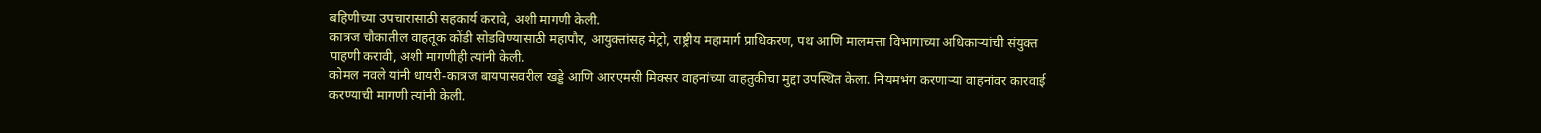बहिणीच्या उपचारासाठी सहकार्य करावे, अशी मागणी केली.
कात्रज चौकातील वाहतूक कोंडी सोडविण्यासाठी महापौर, आयुक्तांसह मेट्रो, राष्ट्रीय महामार्ग प्राधिकरण, पथ आणि मालमत्ता विभागाच्या अधिकाऱ्यांची संयुक्त पाहणी करावी, अशी मागणीही त्यांनी केली.
कोमल नवले यांनी धायरी-कात्रज बायपासवरील खड्डे आणि आरएमसी मिक्सर वाहनांच्या वाहतुकीचा मुद्दा उपस्थित केला. नियमभंग करणाऱ्या वाहनांवर कारवाई करण्याची मागणी त्यांनी केली.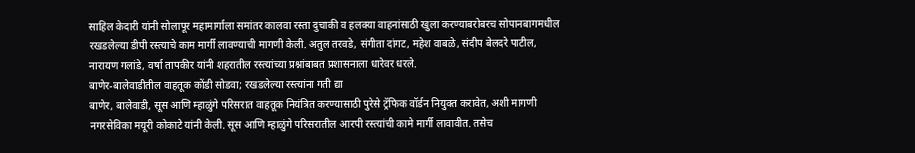साहिल केदारी यांनी सोलापूर महामार्गाला समांतर कालवा रस्ता दुचाकी व हलक्या वाहनांसाठी खुला करण्याबरोबरच सोपानबागमधील रखडलेल्या डीपी रस्त्याचे काम मार्गी लावण्याची मागणी केली. अतुल तरवडे, संगीता दांगट, महेश वाबळे, संदीप बेलदरे पाटील, नारायण गलांडे, वर्षा तापकीर यांनी शहरातील रस्त्यांच्या प्रश्नांबाबत प्रशासनाला धारेवर धरले.
बाणेर-बालेवाडीतील वाहतूक कोंडी सोडवा; रखडलेल्या रस्त्यांना गती द्या
बाणेर, बालेवाडी, सूस आणि म्हाळुंगे परिसरात वाहतूक नियंत्रित करण्यासाठी पुरेसे ट्रॅफिक वॉर्डन नियुक्त करावेत, अशी मागणी नगरसेविका मयूरी कोकाटे यांनी केली. सूस आणि म्हाळुंगे परिसरातील आरपी रस्त्यांची कामे मार्गी लावावीत. तसेच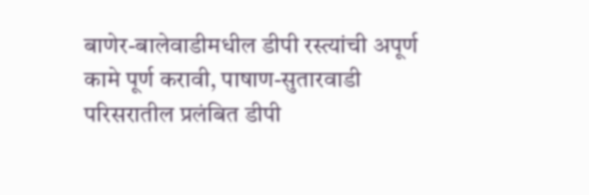बाणेर-बालेवाडीमधील डीपी रस्त्यांची अपूर्ण कामे पूर्ण करावी, पाषाण-सुतारवाडी परिसरातील प्रलंबित डीपी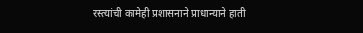रस्त्यांची कामेही प्रशासनाने प्राधान्याने हाती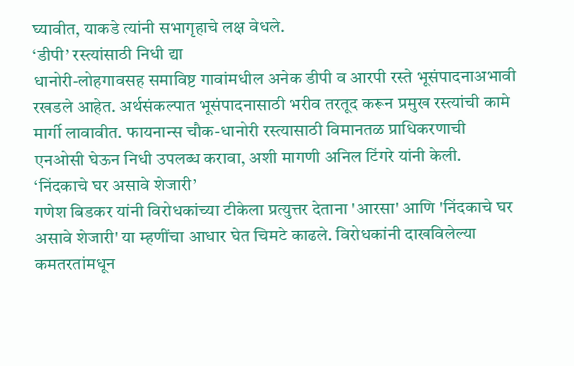घ्यावीत, याकडे त्यांनी सभागृहाचे लक्ष वेधले.
‘डीपी’ रस्त्यांसाठी निधी द्या
धानोरी-लोहगावसह समाविष्ट गावांमधील अनेक डीपी व आरपी रस्ते भूसंपादनाअभावी रखडले आहेत. अर्थसंकल्पात भूसंपादनासाठी भरीव तरतूद करून प्रमुख रस्त्यांची कामे मार्गी लावावीत. फायनान्स चौक-धानोरी रस्त्यासाठी विमानतळ प्राधिकरणाची एनओसी घेऊन निधी उपलब्ध करावा, अशी मागणी अनिल टिंगरे यांनी केली.
‘निंदकाचे घर असावे शेजारी’
गणेश बिडकर यांनी विरोधकांच्या टीकेला प्रत्युत्तर देताना 'आरसा' आणि 'निंदकाचे घर असावे शेजारी' या म्हणींचा आधार घेत चिमटे काढले. विरोधकांनी दाखविलेल्या कमतरतांमधून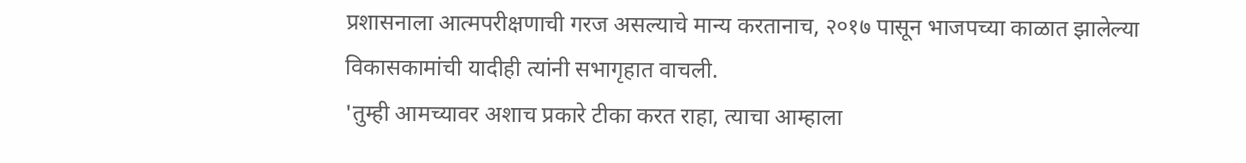प्रशासनाला आत्मपरीक्षणाची गरज असल्याचे मान्य करतानाच, २०१७ पासून भाजपच्या काळात झालेल्या विकासकामांची यादीही त्यांनी सभागृहात वाचली.
'तुम्ही आमच्यावर अशाच प्रकारे टीका करत राहा, त्याचा आम्हाला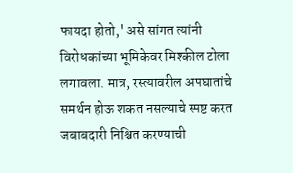फायदा होतो,' असे सांगत त्यांनी विरोधकांच्या भूमिकेवर मिश्कील टोला लगावला. मात्र, रस्त्यावरील अपघातांचे समर्थन होऊ शकत नसल्याचे स्पष्ट करत जबाबदारी निश्चित करण्याची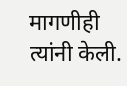मागणीही त्यांनी केली.